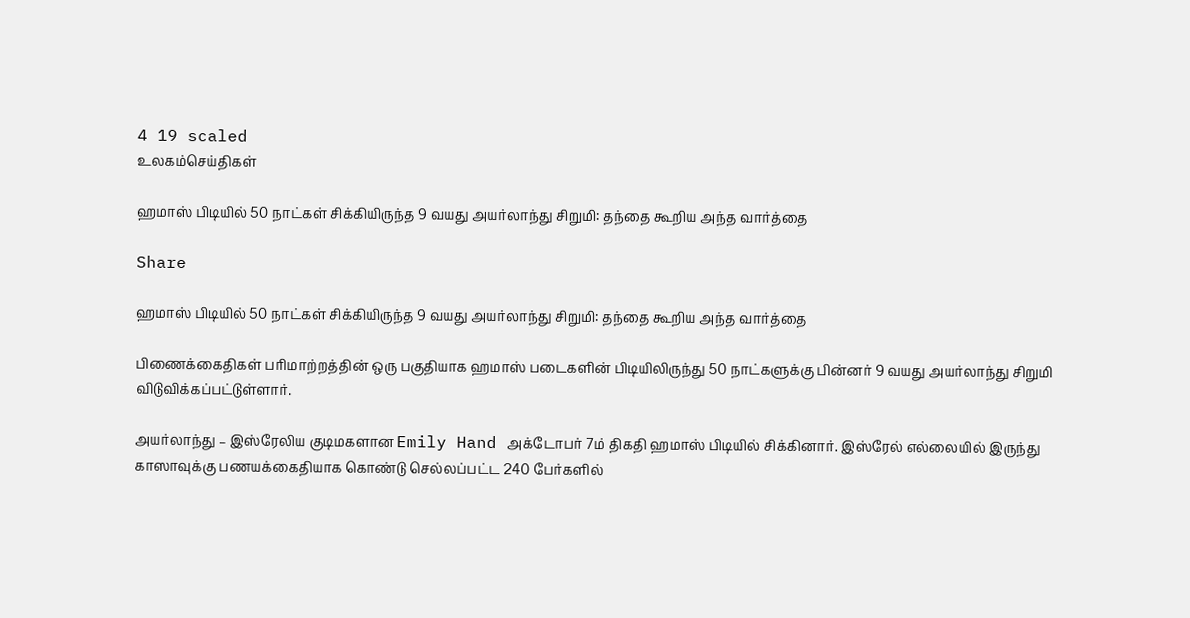4 19 scaled
உலகம்செய்திகள்

ஹமாஸ் பிடியில் 50 நாட்கள் சிக்கியிருந்த 9 வயது அயர்லாந்து சிறுமி: தந்தை கூறிய அந்த வார்த்தை

Share

ஹமாஸ் பிடியில் 50 நாட்கள் சிக்கியிருந்த 9 வயது அயர்லாந்து சிறுமி: தந்தை கூறிய அந்த வார்த்தை

பிணைக்கைதிகள் பரிமாற்றத்தின் ஒரு பகுதியாக ஹமாஸ் படைகளின் பிடியிலிருந்து 50 நாட்களுக்கு பின்னர் 9 வயது அயர்லாந்து சிறுமி விடுவிக்கப்பட்டுள்ளார்.

அயர்லாந்து – இஸ்ரேலிய குடிமகளான Emily Hand அக்டோபர் 7ம் திகதி ஹமாஸ் பிடியில் சிக்கினார். இஸ்ரேல் எல்லையில் இருந்து காஸாவுக்கு பணயக்கைதியாக கொண்டு செல்லப்பட்ட 240 பேர்களில்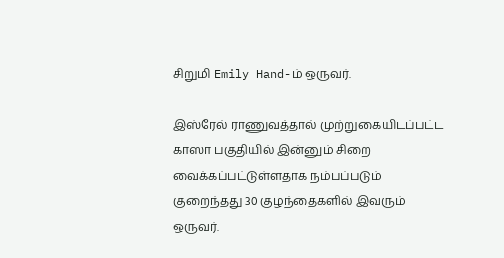சிறுமி Emily Hand-ம் ஒருவர்.

இஸ்ரேல் ராணுவத்தால் முற்றுகையிடப்பட்ட காஸா பகுதியில் இன்னும் சிறை வைக்கப்பட்டுள்ளதாக நம்பப்படும் குறைந்தது 30 குழந்தைகளில் இவரும் ஒருவர்.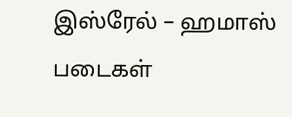இஸ்ரேல் – ஹமாஸ் படைகள்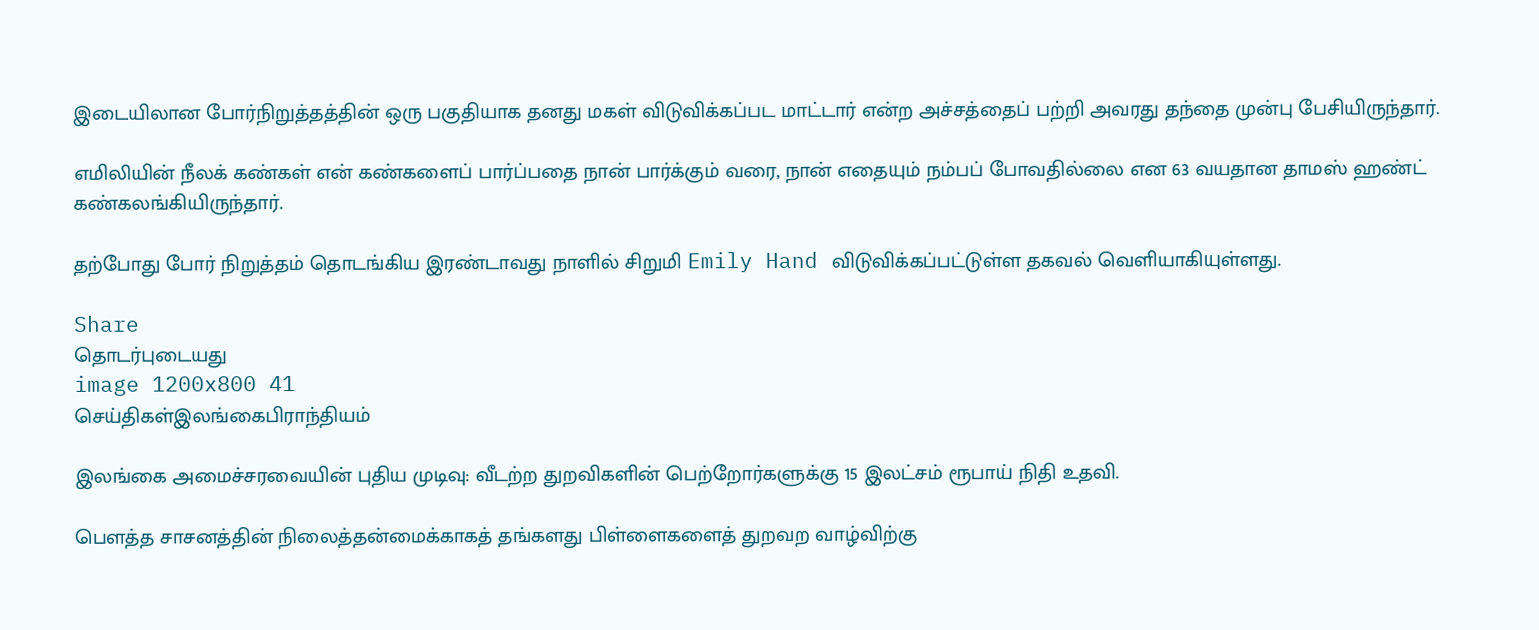இடையிலான போர்நிறுத்தத்தின் ஒரு பகுதியாக தனது மகள் விடுவிக்கப்பட மாட்டார் என்ற அச்சத்தைப் பற்றி அவரது தந்தை முன்பு பேசியிருந்தார்.

எமிலியின் நீலக் கண்கள் என் கண்களைப் பார்ப்பதை நான் பார்க்கும் வரை, நான் எதையும் நம்பப் போவதில்லை என 63 வயதான தாமஸ் ஹண்ட் கண்கலங்கியிருந்தார்.

தற்போது போர் நிறுத்தம் தொடங்கிய இரண்டாவது நாளில் சிறுமி Emily Hand விடுவிக்கப்பட்டுள்ள தகவல் வெளியாகியுள்ளது.

Share
தொடர்புடையது
image 1200x800 41
செய்திகள்இலங்கைபிராந்தியம்

இலங்கை அமைச்சரவையின் புதிய முடிவு: வீடற்ற துறவிகளின் பெற்றோர்களுக்கு 15 இலட்சம் ரூபாய் நிதி உதவி.

பௌத்த சாசனத்தின் நிலைத்தன்மைக்காகத் தங்களது பிள்ளைகளைத் துறவற வாழ்விற்கு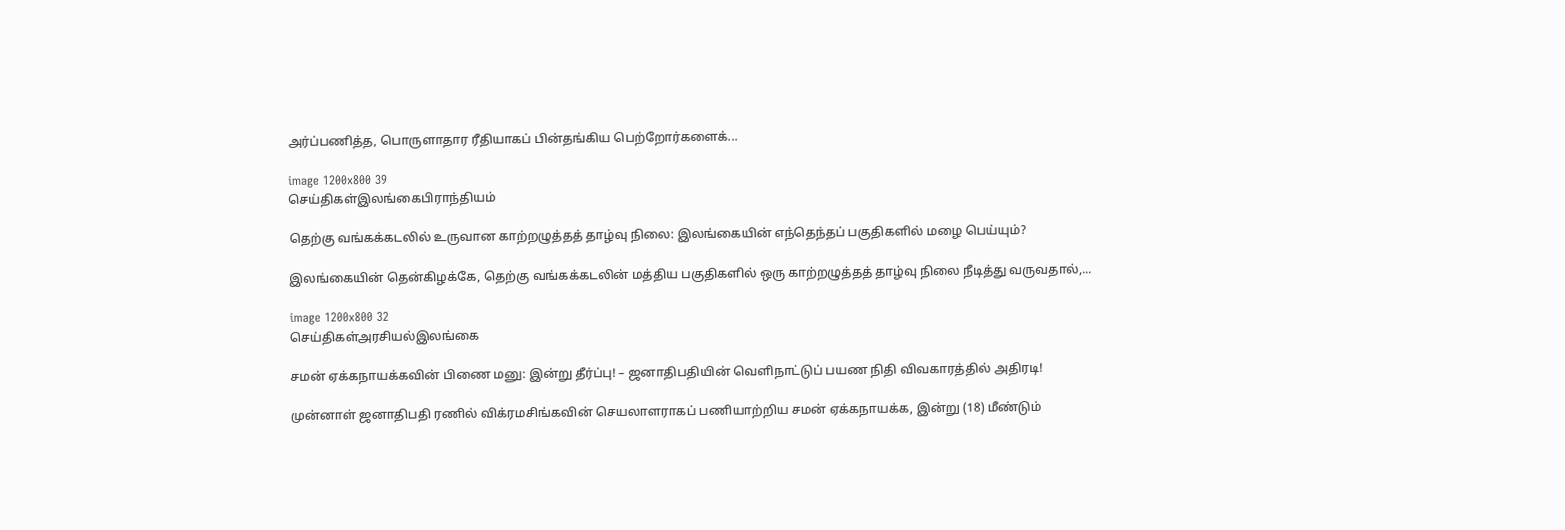அர்ப்பணித்த, பொருளாதார ரீதியாகப் பின்தங்கிய பெற்றோர்களைக்...

image 1200x800 39
செய்திகள்இலங்கைபிராந்தியம்

தெற்கு வங்கக்கடலில் உருவான காற்றழுத்தத் தாழ்வு நிலை: இலங்கையின் எந்தெந்தப் பகுதிகளில் மழை பெய்யும்?

இலங்கையின் தென்கிழக்கே, தெற்கு வங்கக்கடலின் மத்திய பகுதிகளில் ஒரு காற்றழுத்தத் தாழ்வு நிலை நீடித்து வருவதால்,...

image 1200x800 32
செய்திகள்அரசியல்இலங்கை

சமன் ஏக்கநாயக்கவின் பிணை மனு: இன்று தீர்ப்பு! – ஜனாதிபதியின் வெளிநாட்டுப் பயண நிதி விவகாரத்தில் அதிரடி!

முன்னாள் ஜனாதிபதி ரணில் விக்ரமசிங்கவின் செயலாளராகப் பணியாற்றிய சமன் ஏக்கநாயக்க, இன்று (18) மீண்டும்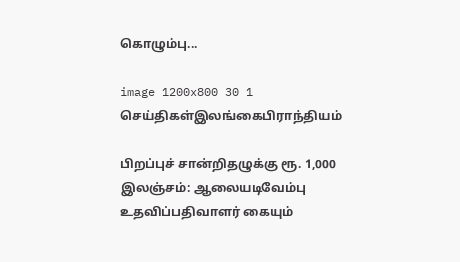கொழும்பு...

image 1200x800 30 1
செய்திகள்இலங்கைபிராந்தியம்

பிறப்புச் சான்றிதழுக்கு ரூ. 1,000 இலஞ்சம்: ஆலையடிவேம்பு உதவிப்பதிவாளர் கையும்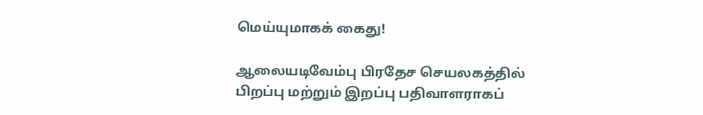மெய்யுமாகக் கைது!

ஆலையடிவேம்பு பிரதேச செயலகத்தில் பிறப்பு மற்றும் இறப்பு பதிவாளராகப்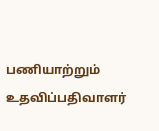பணியாற்றும் உதவிப்பதிவாளர்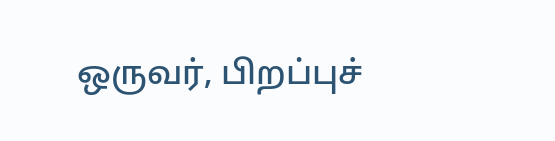ஒருவர், பிறப்புச்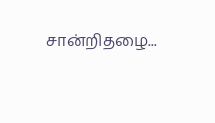சான்றிதழை...